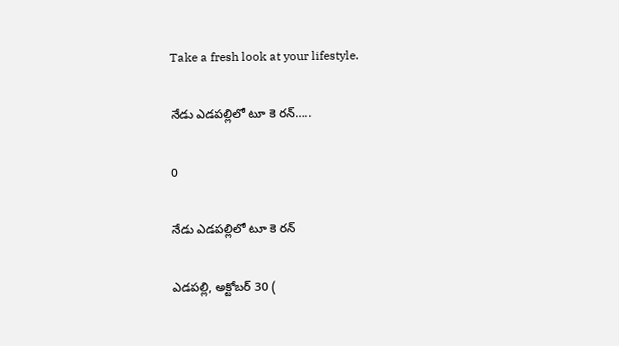Take a fresh look at your lifestyle.

నేడు ఎడపల్లిలో టూ కె రన్…..

0

నేడు ఎడపల్లిలో టూ కె రన్

ఎడపల్లి, అక్టోబర్ 30 (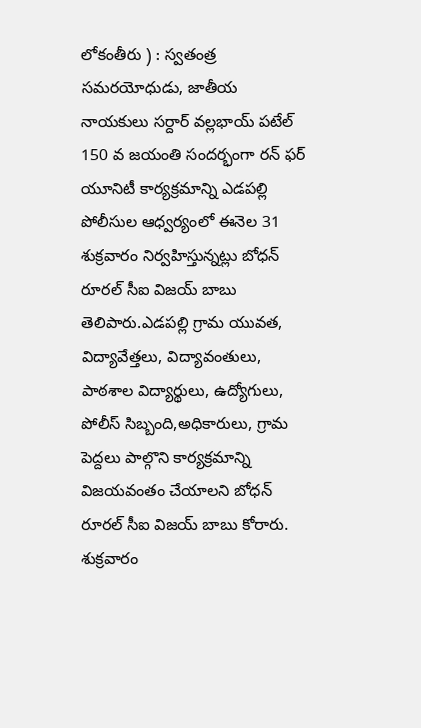లోకంతీరు ) : స్వతంత్ర సమరయోధుడు, జాతీయ నాయకులు సర్దార్ వల్లభాయ్ పటేల్ 150 వ జయంతి సందర్భంగా రన్ ఫర్ యూనిటీ కార్యక్రమాన్ని ఎడపల్లి పోలీసుల ఆధ్వర్యంలో ఈనెల 31 శుక్రవారం నిర్వహిస్తున్నట్లు బోధన్ రూరల్ సీఐ విజయ్ బాబు తెలిపారు.ఎడపల్లి గ్రామ యువత, విద్యావేత్తలు, విద్యావంతులు, పాఠశాల విద్యార్థులు, ఉద్యోగులు, పోలీస్ సిబ్బంది,అధికారులు, గ్రామ పెద్దలు పాల్గొని కార్యక్రమాన్ని విజయవంతం చేయాలని బోధన్ రూరల్ సీఐ విజయ్ బాబు కోరారు. శుక్రవారం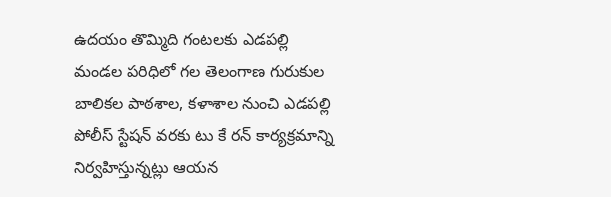ఉదయం తొమ్మిది గంటలకు ఎడపల్లి మండల పరిధిలో గల తెలంగాణ గురుకుల బాలికల పాఠశాల, కళాశాల నుంచి ఎడపల్లి పోలీస్ స్టేషన్ వరకు టు కే రన్ కార్యక్రమాన్ని నిర్వహిస్తున్నట్లు ఆయన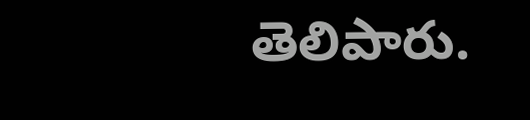తెలిపారు.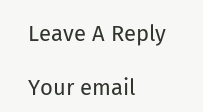Leave A Reply

Your email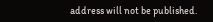address will not be published.